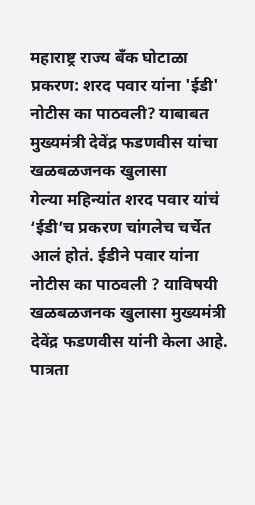महाराष्ट्र राज्य बॅंक घोटाळा प्रकरण: शरद पवार यांना 'ईडी' नोटीस का पाठवली? याबाबत मुख्यमंत्री देवेंद्र फडणवीस यांचा खळबळजनक खुलासा
गेल्या महिन्यांत शरद पवार यांचं ‘ईडी’च प्रकरण चांगलेच चर्चेत आलं होतं. ईडीने पवार यांना नोटीस का पाठवली ? याविषयी खळबळजनक खुलासा मुख्यमंत्री देवेंद्र फडणवीस यांनी केला आहे.
पात्रता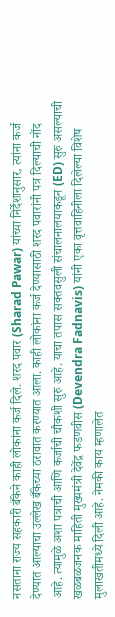नसताना राज्य सहकारी बँकेने काही लोकांना कर्ज दिले. शरद पवार (Sharad Pawar) यांच्या निर्देशानुसार, त्यांना कर्ज देण्यात आल्याचा उल्लेख बँकेच्या ठरावात करण्यात आला. काही लोकांना कर्ज देण्यासाठी शरद पवारांनी पत्र दिल्याची नोंद आहे. त्यामुळे अशा पत्राची आणि कर्जाची चौकशी सुरु आहे. याचा तपास सक्तवसुली संचालनालयाकडून (ED) सुरु असल्याची खळबळजनक माहिती मुख्यमंत्री देवेंद्र फडणवीस (Devendra Fadnavis) यांनी एका वृत्तवाहिनीला दिलेल्या विशेष मुलाखतीमध्ये दिली आहे. नेमकी काय म्हणालेत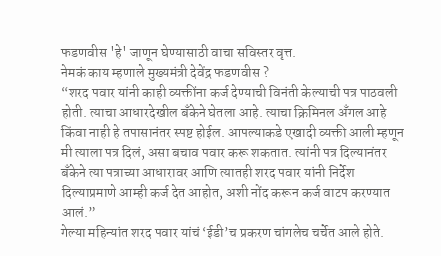फडणवीस 'हे' जाणून घेण्यासाठी वाचा सविस्तर वृत्त.
नेमकं काय म्हणाले मुख्यमंत्री देवेंद्र फडणवीस ?
“शरद पवार यांनी काही व्यक्तींना कर्ज देण्याची विनंती केल्याची पत्र पाठवली होती. त्याचा आधारदेखील बँकेने घेतला आहे. त्याचा क्रिमिनल अँगल आहे किंवा नाही हे तपासानंतर स्पष्ट होईल. आपल्याकडे एखादी व्यक्ती आली म्हणून मी त्याला पत्र दिलं, असा बचाव पवार करू शकतात. त्यांनी पत्र दिल्यानंतर बँकेने त्या पत्राच्या आधारावर आणि त्यातही शरद पवार यांनी निर्देश दिल्याप्रमाणे आम्ही कर्ज देत आहोत, अशी नोंद करून कर्ज वाटप करण्यात आलं.”
गेल्या महिन्यांत शरद पवार यांचं ‘ईडी’च प्रकरण चांगलेच चर्चेत आले होते.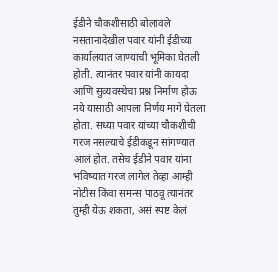ईडीने चौकशीसाठी बोलावले नसतानादेखील पवार यांनी ईडीच्या कार्यालयात जाण्याची भूमिका घेतली होती. त्यानंतर पवार यांनी कायदा आणि सुव्यवस्थेचा प्रश्न निर्माण होऊ नये यासाठी आपला निर्णय मागे घेतला होता. सध्या पवार यांच्या चौकशीची गरज नसल्याचे ईडीकडून सांगण्यात आलं होत. तसेच ईडीने पवार यांना भविष्यात गरज लागेल तेव्हा आम्ही नोटीस किंवा समन्स पाठवू त्यानंतर तुम्ही येऊ शकता, असं स्पष्ट केलं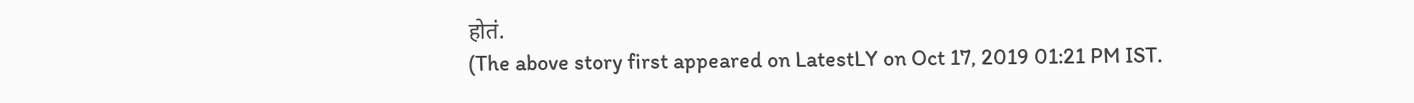होतं.
(The above story first appeared on LatestLY on Oct 17, 2019 01:21 PM IST.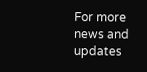For more news and updates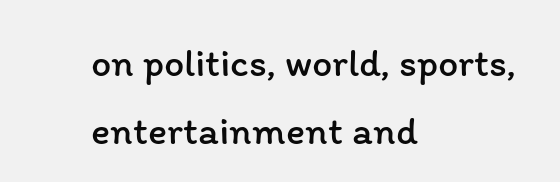on politics, world, sports, entertainment and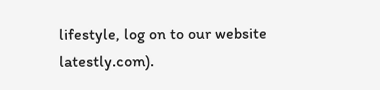lifestyle, log on to our website latestly.com).